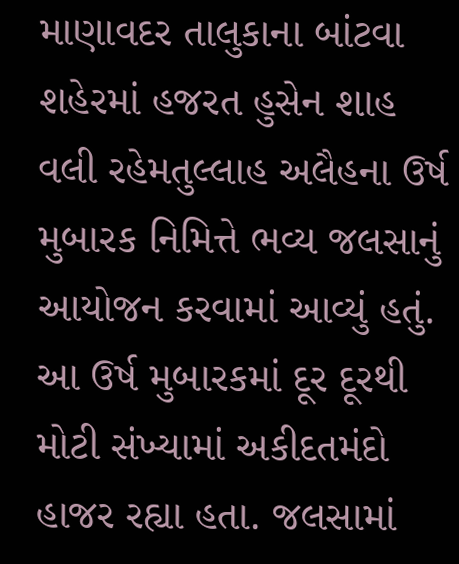માણાવદર તાલુકાના બાંટવા શહેરમાં હજરત હુસેન શાહ વલી રહેમતુલ્લાહ અલૈહના ઉર્ષ મુબારક નિમિત્તે ભવ્ય જલસાનું આયોજન કરવામાં આવ્યું હતું. આ ઉર્ષ મુબારકમાં દૂર દૂરથી મોટી સંખ્યામાં અકીદતમંદો હાજર રહ્યા હતા. જલસામાં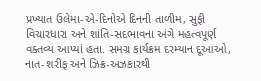પ્રખ્યાત ઉલેમા-એ-દિનોએ દિનની તાળીમ, સુફી વિચારધારા અને શાંતિ-સદભાવના અંગે મહત્વપૂર્ણ વક્તવ્ય આપ્યાં હતા. સમગ્ર કાર્યક્રમ દરમ્યાન દૂઆઓ, નાત-શરીફ અને ઝિક્ર-અઝકારથી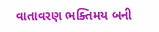વાતાવરણ ભક્તિમય બની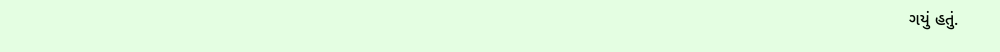ગયું હતું.